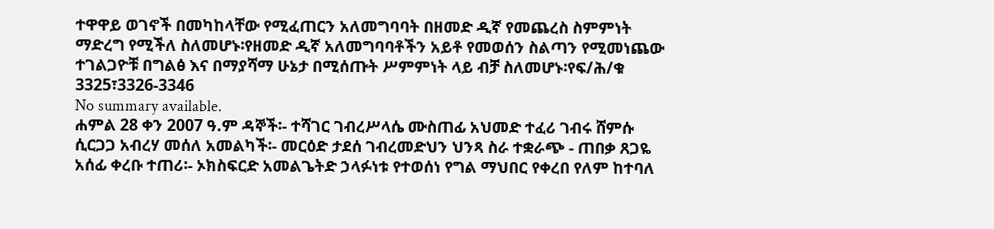ተዋዋይ ወገኖች በመካከላቸው የሚፈጠርን አለመግባባት በዘመድ ዲኛ የመጨረስ ስምምነት ማድረግ የሚችለ ስለመሆኑ፡የዘመድ ዲኛ አለመግባባቶችን አይቶ የመወሰን ስልጣን የሚመነጨው ተገልጋዮቹ በግልፅ እና በማያሻማ ሁኔታ በሚሰጡት ሥምምነት ላይ ብቻ ስለመሆኑ፡የፍ/ሕ/ቁ 3325፣3326-3346
No summary available.
ሐምል 28 ቀን 2007 ዓ.ም ዳኞች፡- ተሻገር ገብረሥላሴ ሙስጠፊ አህመድ ተፈሪ ገብሩ ሸምሱ ሲርጋጋ አብረሃ መሰለ አመልካች፡- መርዕድ ታደሰ ገብረመድህን ህንጻ ስራ ተቋራጭ - ጠበቃ ጸጋዬ አሰፊ ቀረቡ ተጠሪ፡- ኦክስፍርድ አመልጌትድ ኃላፉነቱ የተወሰነ የግል ማህበር የቀረበ የለም ከተባለ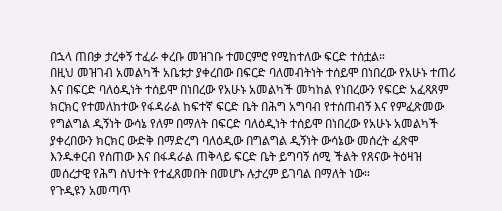በኋላ ጠበቃ ታረቀኝ ተፈራ ቀረቡ መዝገቡ ተመርምሮ የሚከተለው ፍርድ ተሰቷል።
በዚህ መዝገብ አመልካች አቤቱታ ያቀረበው በፍርድ ባለመብትነት ተሰይሞ በነበረው የአሁኑ ተጠሪ እና በፍርድ ባለዕዲነት ተሰይሞ በነበረው የአሁኑ አመልካች መካከል የነበረውን የፍርድ አፈጻጸም ክርክር የተመለከተው የፋዳራል ከፍተኛ ፍርድ ቤት በሕግ አግባብ የተሰጠብኝ እና የምፈጽመው የግልግል ዲኝነት ውሳኔ የለም በማለት በፍርድ ባለዕዲነት ተሰይሞ በነበረው የአሁኑ አመልካች ያቀረበውን ክርክር ውድቅ በማድረግ ባለዕዲው በግልግል ዲኝነት ውሳኔው መሰረት ፈጽሞ እንዱቀርብ የሰጠው እና በፋዳራል ጠቅላይ ፍርድ ቤት ይግባኝ ሰሚ ችልት የጸናው ትዕዛዝ መሰረታዊ የሕግ ስህተት የተፈጸመበት በመሆኑ ሉታረም ይገባል በማለት ነው።
የጉዲዩን አመጣጥ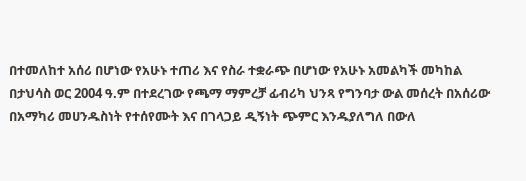በተመለከተ አሰሪ በሆነው የአሁኑ ተጠሪ እና የስራ ተቋራጭ በሆነው የአሁኑ አመልካች መካከል በታህሳስ ወር 2004 ዓ.ም በተደረገው የጫማ ማምረቻ ፊብሪካ ህንጻ የግንባታ ውል መሰረት በአሰሪው በአማካሪ መሀንዱስነት የተሰየሙት እና በገላጋይ ዲኝነት ጭምር እንዱያለግለ በውለ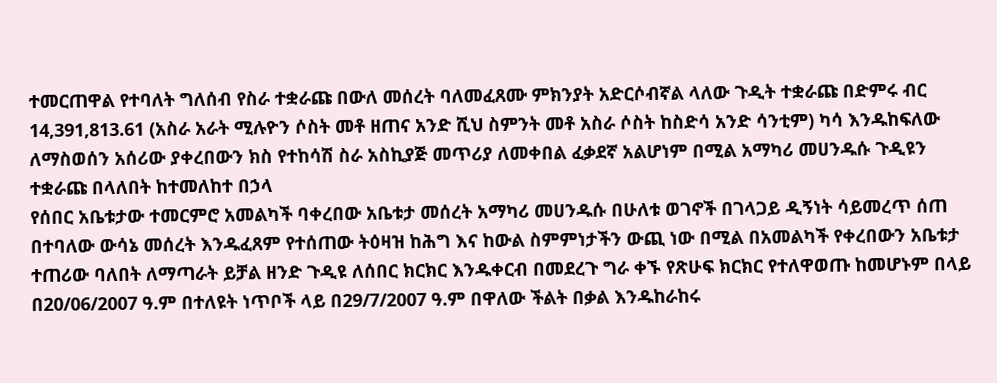ተመርጠዋል የተባለት ግለሰብ የስራ ተቋራጩ በውለ መሰረት ባለመፈጸሙ ምክንያት አድርሶብኛል ላለው ጉዲት ተቋራጩ በድምሩ ብር 14,391,813.61 (አስራ አራት ሚሉዮን ሶስት መቶ ዘጠና አንድ ሺህ ስምንት መቶ አስራ ሶስት ከስድሳ አንድ ሳንቲም) ካሳ እንዱከፍለው ለማስወሰን አሰሪው ያቀረበውን ክስ የተከሳሽ ስራ አስኪያጅ መጥሪያ ለመቀበል ፈቃደኛ አልሆነም በሚል አማካሪ መሀንዱሱ ጉዲዩን ተቋራጩ በላለበት ከተመለከተ በኃላ
የሰበር አቤቱታው ተመርምሮ አመልካች ባቀረበው አቤቱታ መሰረት አማካሪ መሀንዱሱ በሁለቱ ወገኖች በገላጋይ ዲኝነት ሳይመረጥ ሰጠ በተባለው ውሳኔ መሰረት እንዱፈጸም የተሰጠው ትዕዛዝ ከሕግ እና ከውል ስምምነታችን ውጪ ነው በሚል በአመልካች የቀረበውን አቤቱታ ተጠሪው ባለበት ለማጣራት ይቻል ዘንድ ጉዲዩ ለሰበር ክርክር እንዱቀርብ በመደረጉ ግራ ቀኙ የጽሁፍ ክርክር የተለዋወጡ ከመሆኑም በላይ በ20/06/2007 ዓ.ም በተለዩት ነጥቦች ላይ በ29/7/2007 ዓ.ም በዋለው ችልት በቃል እንዱከራከሩ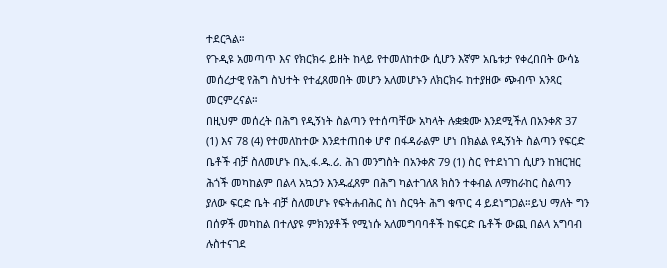ተደርጓል።
የጉዲዩ አመጣጥ እና የክርክሩ ይዘት ከላይ የተመለከተው ሲሆን እኛም አቤቱታ የቀረበበት ውሳኔ መሰረታዊ የሕግ ስህተት የተፈጸመበት መሆን አለመሆኑን ለክርክሩ ከተያዘው ጭብጥ አንጻር መርምረናል።
በዚህም መሰረት በሕግ የዲኝነት ስልጣን የተሰጣቸው አካላት ሉቋቋሙ እንደሚችለ በአንቀጽ 37 (1) እና 78 (4) የተመለከተው እንደተጠበቀ ሆኖ በፋዳራልም ሆነ በክልል የዲኝነት ስልጣን የፍርድ ቤቶች ብቻ ስለመሆኑ በኢ.ፋ.ዱ.ሪ. ሕገ መንግስት በአንቀጽ 79 (1) ስር የተደነገገ ሲሆን ከዝርዝር ሕጎች መካከልም በልላ አኳኃን እንዱፈጸም በሕግ ካልተገለጸ ክስን ተቀብል ለማከራከር ስልጣን ያለው ፍርድ ቤት ብቻ ስለመሆኑ የፍትሐብሕር ስነ ስርዓት ሕግ ቁጥር 4 ይደነግጋል።ይህ ማለት ግን በሰዎች መካከል በተለያዩ ምክንያቶች የሚነሱ አለመግባባቶች ከፍርድ ቤቶች ውጪ በልላ አግባብ ሉስተናገደ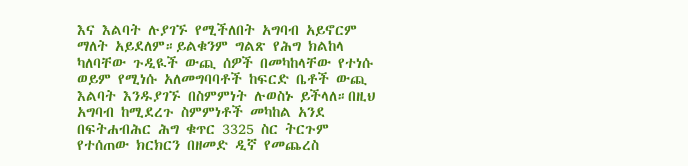እና እልባት ሉያገኙ የሚችለበት አግባብ አይኖርም ማለት አይደለም።ይልቁንም ግልጽ የሕግ ክልከላ ካለባቸው ጉዲዪች ውጪ ሰዎች በመካከላቸው የተነሱ ወይም የሚነሱ አለመግባባቶች ከፍርድ ቤቶች ውጪ እልባት እንዱያገኙ በስምምነት ሉወስኑ ይችላለ።በዚህ አግባብ ከሚደረጉ ስምምነቶች መካከል አንደ በፍትሐብሕር ሕግ ቁጥር 3325 ስር ትርጉም የተሰጠው ክርክርን በዘመድ ዲኛ የመጨረስ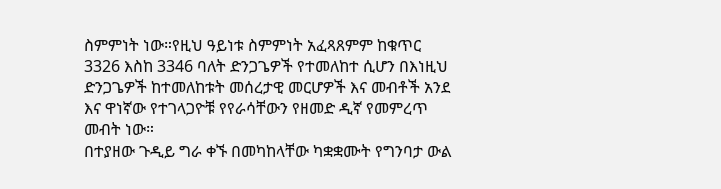ስምምነት ነው።የዚህ ዓይነቱ ስምምነት አፈጻጸምም ከቁጥር 3326 እስከ 3346 ባለት ድንጋጌዎች የተመለከተ ሲሆን በእነዚህ ድንጋጌዎች ከተመለከቱት መሰረታዊ መርሆዎች እና መብቶች አንደ እና ዋነኛው የተገላጋዮቹ የየራሳቸውን የዘመድ ዲኛ የመምረጥ መብት ነው።
በተያዘው ጉዲይ ግራ ቀኙ በመካከላቸው ካቋቋሙት የግንባታ ውል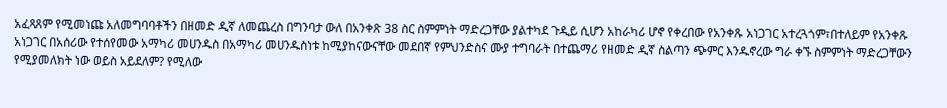አፈጻጸም የሚመነጩ አለመግባባቶችን በዘመድ ዲኛ ለመጨረስ በግንባታ ውለ በአንቀጽ 38 ስር ስምምነት ማድረጋቸው ያልተካደ ጉዲይ ሲሆን አከራካሪ ሆኖ የቀረበው የአንቀጹ አነጋገር አተረጓጎም፣በተለይም የአንቀጹ አነጋገር በአሰሪው የተሰየመው አማካሪ መሀንዱስ በአማካሪ መሀንዱስነቱ ከሚያከናውናቸው መደበኛ የምህንድስና ሙያ ተግባራት በተጨማሪ የዘመድ ዲኛ ስልጣን ጭምር እንዱኖረው ግራ ቀኙ ስምምነት ማድረጋቸውን የሚያመለክት ነው ወይስ አይደለም? የሚለው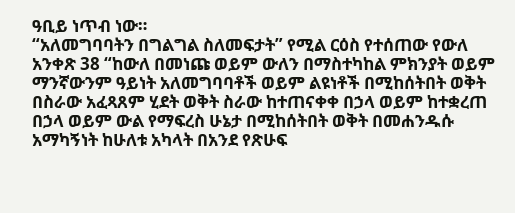ዓቢይ ነጥብ ነው።
“አለመግባባትን በግልግል ስለመፍታት” የሚል ርዕስ የተሰጠው የውለ አንቀጽ 38 “ከውለ በመነጩ ወይም ውለን በማስተካከል ምክንያት ወይም ማንኛውንም ዓይነት አለመግባባቶች ወይም ልዩነቶች በሚከሰትበት ወቅት በስራው አፈጻጸም ሂደት ወቅት ስራው ከተጠናቀቀ በኃላ ወይም ከተቋረጠ በኃላ ወይም ውል የማፍረስ ሁኔታ በሚከሰትበት ወቅት በመሐንዱሱ አማካኝነት ከሁለቱ አካላት በአንደ የጽሁፍ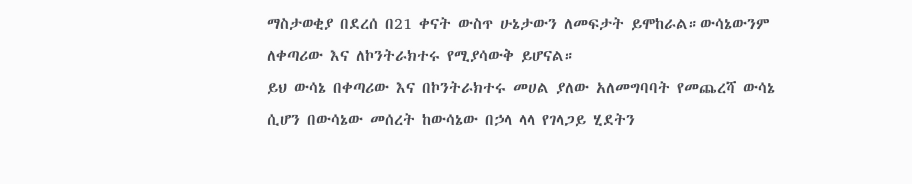ማስታወቂያ በደረሰ በ21 ቀናት ውስጥ ሁኔታውን ለመፍታት ይሞከራል።ውሳኔውንም ለቀጣሪው እና ለኮንትራክተሩ የሚያሳውቅ ይሆናል።
ይህ ውሳኔ በቀጣሪው እና በኮንትራክተሩ መሀል ያለው አለመግባባት የመጨረሻ ውሳኔ ሲሆን በውሳኔው መሰረት ከውሳኔው በኃላ ላላ የገላጋይ ሂደትን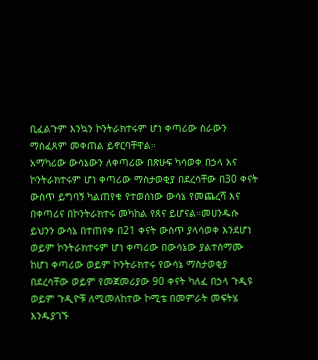ቢፈልጉም እንኳን ኮንትራክተሩም ሆነ ቀጣሪው ስራውን ማስፈጸም መቀጠል ይኖርባቸዋል።
አማካሪው ውሳኔውን ለቀጣሪው በጽሁፍ ካሳወቀ በኃላ እና ኮንትራክተሩም ሆነ ቀጣሪው ማስታወቂያ በደረሳቸው በ30 ቀናት ውስጥ ይግባኝ ካልጠየቁ የተወሰነው ውሳኔ የመጨረሻ እና በቀጣሪና በኮንትራክተሩ መካከል የጸና ይሆናል።መሀንዱሱ ይህንን ውሳኔ በተጠየቀ በ21 ቀናት ውስጥ ያላሳወቀ እንደሆነ ወይም ኮንትራክተሩም ሆነ ቀጣሪው በውሳኔው ያልተስማሙ ከሆነ ቀጣሪው ወይም ኮንትራክተሩ የውሳኔ ማስታወቂያ በደረሳቸው ወይም የመጀመሪያው 90 ቀናት ካለፈ በኃላ ጉዲዩ ወይም ጉዲዮቹ ለሚመለከተው ኮሚቴ በመምራት መፍትሄ እንዱያገኙ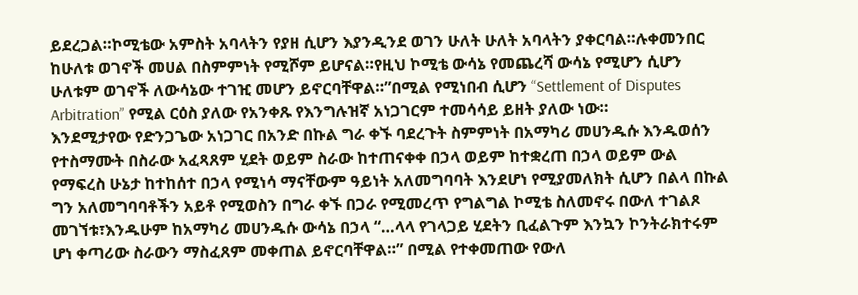ይደረጋል።ኮሚቴው አምስት አባላትን የያዘ ሲሆን እያንዲንደ ወገን ሁለት ሁለት አባላትን ያቀርባል።ሉቀመንበር ከሁለቱ ወገኖች መሀል በስምምነት የሚሾም ይሆናል።የዚህ ኮሚቴ ውሳኔ የመጨረሻ ውሳኔ የሚሆን ሲሆን ሁለቱም ወገኖች ለውሳኔው ተገዢ መሆን ይኖርባቸዋል።”በሚል የሚነበብ ሲሆን “Settlement of Disputes Arbitration” የሚል ርዕስ ያለው የአንቀጹ የእንግሉዝኛ አነጋገርም ተመሳሳይ ይዘት ያለው ነው።
እንደሚታየው የድንጋጌው አነጋገር በአንድ በኩል ግራ ቀኙ ባደረጉት ስምምነት በአማካሪ መሀንዱሱ እንዱወሰን የተስማሙት በስራው አፈጻጸም ሂደት ወይም ስራው ከተጠናቀቀ በኃላ ወይም ከተቋረጠ በኃላ ወይም ውል የማፍረስ ሁኔታ ከተከሰተ በኃላ የሚነሳ ማናቸውም ዓይነት አለመግባባት እንደሆነ የሚያመለክት ሲሆን በልላ በኩል ግን አለመግባባቶችን አይቶ የሚወስን በግራ ቀኙ በጋራ የሚመረጥ የግልግል ኮሚቴ ስለመኖሩ በውለ ተገልጾ መገኘቱ፣እንዱሁም ከአማካሪ መሀንዱሱ ውሳኔ በኃላ “…ላላ የገላጋይ ሂደትን ቢፈልጉም እንኳን ኮንትራክተሩም ሆነ ቀጣሪው ስራውን ማስፈጸም መቀጠል ይኖርባቸዋል።” በሚል የተቀመጠው የውለ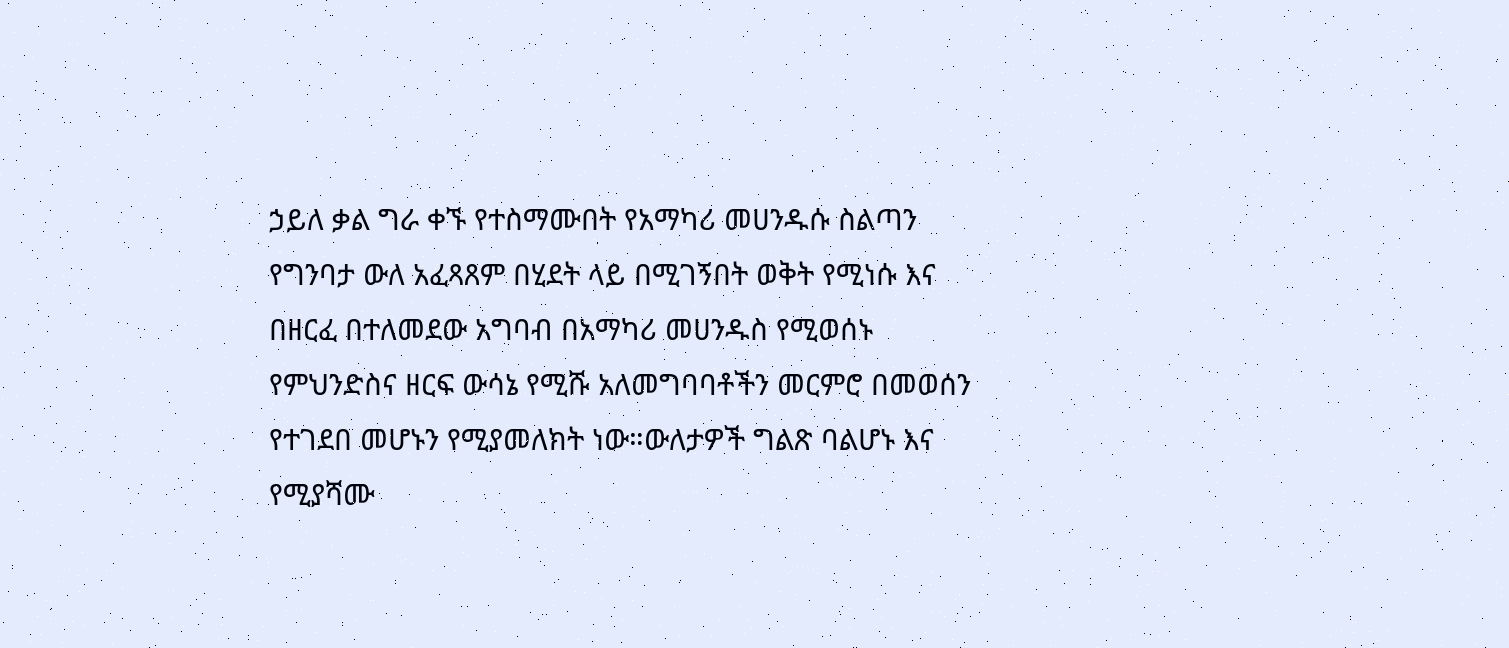ኃይለ ቃል ግራ ቀኙ የተስማሙበት የአማካሪ መሀንዱሱ ስልጣን የግንባታ ውለ አፈጻጸም በሂደት ላይ በሚገኝበት ወቅት የሚነሱ እና በዘርፈ በተለመደው አግባብ በአማካሪ መሀንዱስ የሚወሰኑ የምህንድስና ዘርፍ ውሳኔ የሚሹ አለመግባባቶችን መርምሮ በመወሰን የተገደበ መሆኑን የሚያመለክት ነው።ውለታዎች ግልጽ ባልሆኑ እና የሚያሻሙ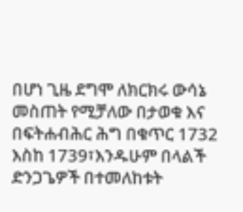በሆነ ጊዜ ደግሞ ለክርክሩ ውሳኔ መስጠት የሚቻለው በታወቁ እና በፍትሐብሕር ሕግ በቁጥር 1732 እስከ 1739፣እንዱሁም በላልች ድንጋጌዎች በተመለከቱት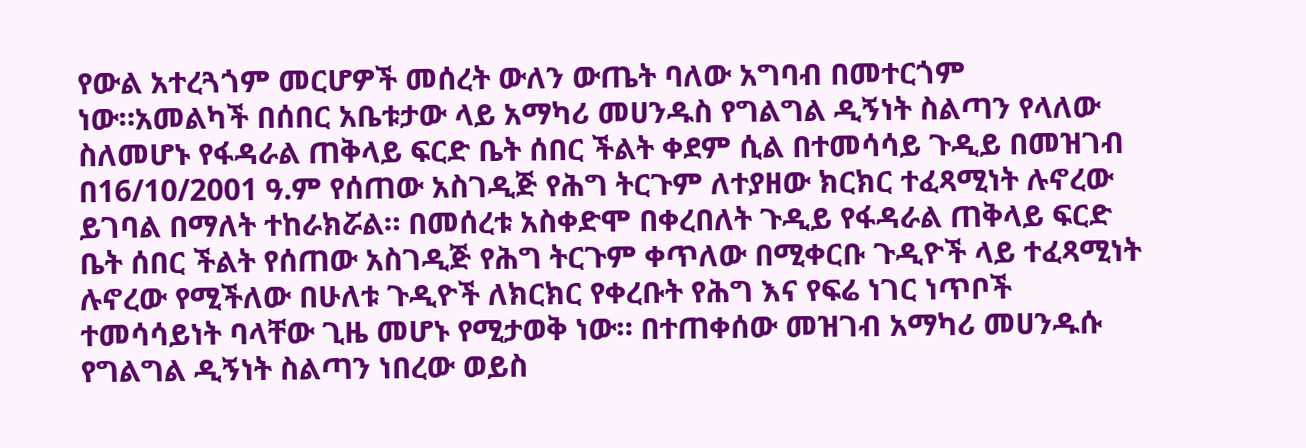የውል አተረጓጎም መርሆዎች መሰረት ውለን ውጤት ባለው አግባብ በመተርጎም ነው።አመልካች በሰበር አቤቱታው ላይ አማካሪ መሀንዱስ የግልግል ዲኝነት ስልጣን የላለው ስለመሆኑ የፋዳራል ጠቅላይ ፍርድ ቤት ሰበር ችልት ቀደም ሲል በተመሳሳይ ጉዲይ በመዝገብ በ16/10/2001 ዓ.ም የሰጠው አስገዲጅ የሕግ ትርጉም ለተያዘው ክርክር ተፈጻሚነት ሉኖረው ይገባል በማለት ተከራክሯል። በመሰረቱ አስቀድሞ በቀረበለት ጉዲይ የፋዳራል ጠቅላይ ፍርድ ቤት ሰበር ችልት የሰጠው አስገዲጅ የሕግ ትርጉም ቀጥለው በሚቀርቡ ጉዲዮች ላይ ተፈጻሚነት ሉኖረው የሚችለው በሁለቱ ጉዲዮች ለክርክር የቀረቡት የሕግ እና የፍሬ ነገር ነጥቦች ተመሳሳይነት ባላቸው ጊዜ መሆኑ የሚታወቅ ነው። በተጠቀሰው መዝገብ አማካሪ መሀንዱሱ የግልግል ዲኝነት ስልጣን ነበረው ወይስ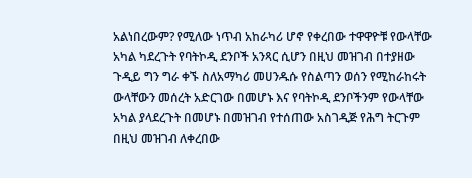አልነበረውም? የሚለው ነጥብ አከራካሪ ሆኖ የቀረበው ተዋዋዮቹ የውላቸው አካል ካደረጉት የባትኮዲ ደንቦች አንጻር ሲሆን በዚህ መዝገብ በተያዘው ጉዲይ ግን ግራ ቀኙ ስለአማካሪ መሀንዱሱ የስልጣን ወሰን የሚከራከሩት ውላቸውን መሰረት አድርገው በመሆኑ እና የባትኮዲ ደንቦችንም የውላቸው አካል ያላደረጉት በመሆኑ በመዝገብ የተሰጠው አስገዲጅ የሕግ ትርጉም በዚህ መዝገብ ለቀረበው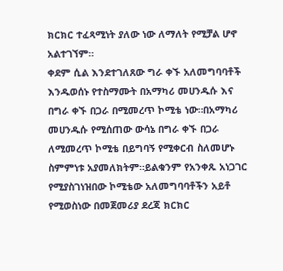ክርክር ተፈጻሚነት ያለው ነው ለማለት የሚቻል ሆኖ አልተገኘም።
ቀደም ሲል እንደተገለጸው ግራ ቀኙ አለመግባባቶች እንዱወሰኑ የተስማሙት በአማካሪ መሀንዱሱ እና በግራ ቀኙ በጋራ በሚመረጥ ኮሚቴ ነው።በአማካሪ መሀንዱሱ የሚሰጠው ውሳኔ በግራ ቀኙ በጋራ ለሚመረጥ ኮሚቴ በይግባኝ የሚቀርብ ስለመሆኑ ስምምነቱ አያመለክትም።ይልቁንም የአንቀጹ አነጋገር የሚያስገነዝበው ኮሚቴው አለመግባባቶችን አይቶ የሚወስነው በመጀመሪያ ደረጃ ክርክር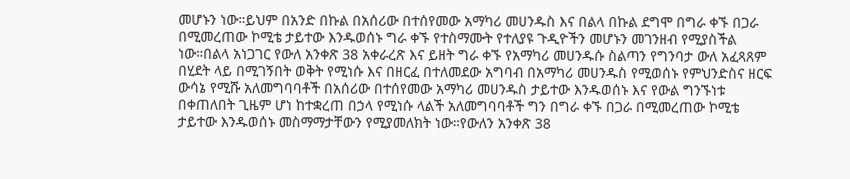መሆኑን ነው።ይህም በአንድ በኩል በአሰሪው በተሰየመው አማካሪ መሀንዱስ እና በልላ በኩል ደግሞ በግራ ቀኙ በጋራ በሚመረጠው ኮሚቴ ታይተው እንዱወሰኑ ግራ ቀኙ የተስማሙት የተለያዩ ጉዲዮችን መሆኑን መገንዘብ የሚያስችል ነው።በልላ አነጋገር የውለ አንቀጽ 38 አቀራረጽ እና ይዘት ግራ ቀኙ የአማካሪ መሀንዱሱ ስልጣን የግንባታ ውለ አፈጻጸም በሂደት ላይ በሚገኝበት ወቅት የሚነሱ እና በዘርፈ በተለመደው አግባብ በአማካሪ መሀንዱስ የሚወሰኑ የምህንድስና ዘርፍ ውሳኔ የሚሹ አለመግባባቶች በአሰሪው በተሰየመው አማካሪ መሀንዱስ ታይተው እንዱወሰኑ እና የውል ግንኙነቱ በቀጠለበት ጊዜም ሆነ ከተቋረጠ በኃላ የሚነሱ ላልች አለመግባባቶች ግን በግራ ቀኙ በጋራ በሚመረጠው ኮሚቴ ታይተው እንዱወሰኑ መስማማታቸውን የሚያመለክት ነው።የውለን አንቀጽ 38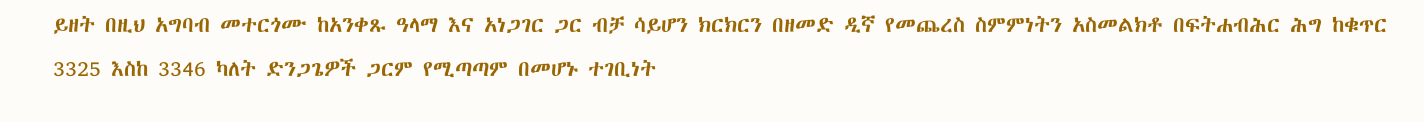ይዘት በዚህ አግባብ መተርጎሙ ከአንቀጹ ዓላማ እና አነጋገር ጋር ብቻ ሳይሆን ክርክርን በዘመድ ዲኛ የመጨረስ ስምምነትን አስመልክቶ በፍትሐብሕር ሕግ ከቁጥር 3325 እስከ 3346 ካለት ድንጋጌዎች ጋርም የሚጣጣም በመሆኑ ተገቢነት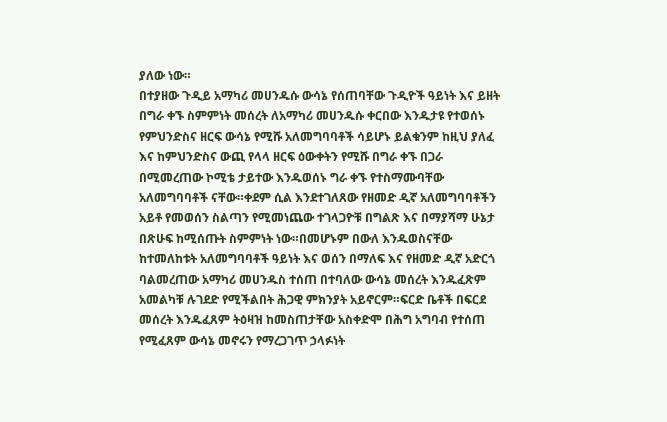ያለው ነው።
በተያዘው ጉዲይ አማካሪ መሀንዱሱ ውሳኔ የሰጠባቸው ጉዲዮች ዓይነት እና ይዘት በግራ ቀኙ ስምምነት መሰረት ለአማካሪ መሀንዱሱ ቀርበው እንዱታዩ የተወሰኑ የምህንድስና ዘርፍ ውሳኔ የሚሹ አለመግባባቶች ሳይሆኑ ይልቁንም ከዚህ ያለፈ እና ከምህንድስና ውጪ የላላ ዘርፍ ዕውቀትን የሚሹ በግራ ቀኙ በጋራ በሚመረጠው ኮሚቴ ታይተው እንዱወሰኑ ግራ ቀኙ የተስማሙባቸው አለመግባባቶች ናቸው።ቀደም ሲል እንደተገለጸው የዘመድ ዲኛ አለመግባባቶችን አይቶ የመወሰን ስልጣን የሚመነጨው ተገላጋዮቹ በግልጽ እና በማያሻማ ሁኔታ በጽሁፍ ከሚሰጡት ስምምነት ነው።በመሆኑም በውለ እንዱወስናቸው ከተመለከቱት አለመግባባቶች ዓይነት እና ወሰን በማለፍ እና የዘመድ ዲኛ አድርጎ ባልመረጠው አማካሪ መሀንዱስ ተሰጠ በተባለው ውሳኔ መሰረት እንዱፈጽም አመልካቹ ሉገደድ የሚችልበት ሕጋዊ ምክንያት አይኖርም።ፍርድ ቤቶች በፍርደ መሰረት እንዱፈጸም ትዕዛዝ ከመስጠታቸው አስቀድሞ በሕግ አግባብ የተሰጠ የሚፈጸም ውሳኔ መኖሩን የማረጋገጥ ኃላፉነት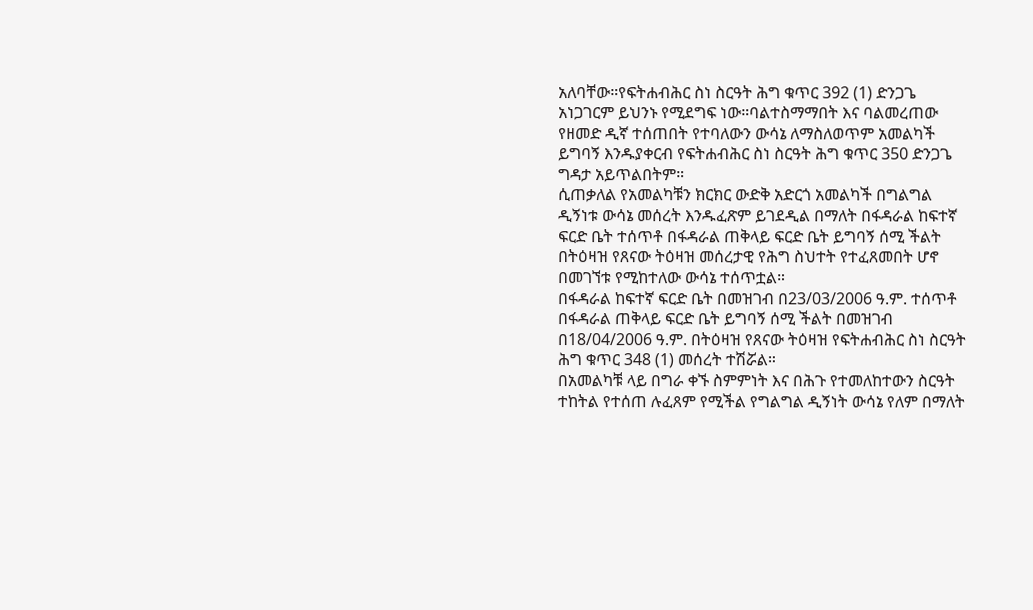አለባቸው።የፍትሐብሕር ስነ ስርዓት ሕግ ቁጥር 392 (1) ድንጋጌ አነጋገርም ይህንኑ የሚደግፍ ነው።ባልተስማማበት እና ባልመረጠው የዘመድ ዲኛ ተሰጠበት የተባለውን ውሳኔ ለማስለወጥም አመልካች ይግባኝ እንዱያቀርብ የፍትሐብሕር ስነ ስርዓት ሕግ ቁጥር 350 ድንጋጌ ግዳታ አይጥልበትም።
ሲጠቃለል የአመልካቹን ክርክር ውድቅ አድርጎ አመልካች በግልግል ዲኝነቱ ውሳኔ መሰረት እንዱፈጽም ይገደዲል በማለት በፋዳራል ከፍተኛ ፍርድ ቤት ተሰጥቶ በፋዳራል ጠቅላይ ፍርድ ቤት ይግባኝ ሰሚ ችልት በትዕዛዝ የጸናው ትዕዛዝ መሰረታዊ የሕግ ስህተት የተፈጸመበት ሆኖ በመገኘቱ የሚከተለው ውሳኔ ተሰጥቷል።
በፋዳራል ከፍተኛ ፍርድ ቤት በመዝገብ በ23/03/2006 ዓ.ም. ተሰጥቶ በፋዳራል ጠቅላይ ፍርድ ቤት ይግባኝ ሰሚ ችልት በመዝገብ በ18/04/2006 ዓ.ም. በትዕዛዝ የጸናው ትዕዛዝ የፍትሐብሕር ስነ ስርዓት ሕግ ቁጥር 348 (1) መሰረት ተሽሯል።
በአመልካቹ ላይ በግራ ቀኙ ስምምነት እና በሕጉ የተመለከተውን ስርዓት ተከትል የተሰጠ ሉፈጸም የሚችል የግልግል ዲኝነት ውሳኔ የለም በማለት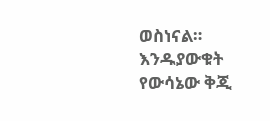ወስነናል።
እንዱያውቁት የውሳኔው ቅጂ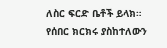ለስር ፍርድ ቤቶች ይላክ።
የሰበር ክርክሩ ያስከተለውን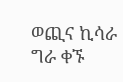ወጪና ኪሳራ ግራ ቀኙ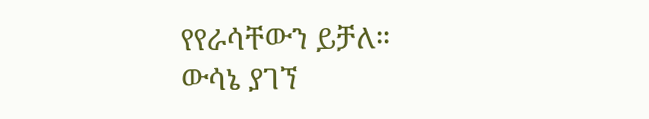የየራሳቸውን ይቻለ።
ውሳኔ ያገኘ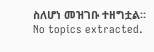ስለሆነ መዝገቡ ተዘግቷል።
No topics extracted.